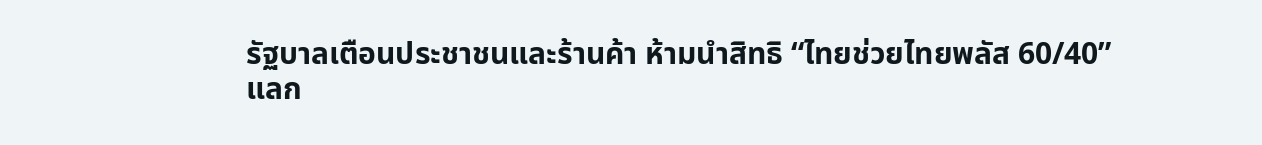รัฐบาลเตือนประชาชนและร้านค้า ห้ามนำสิทธิ “ไทยช่วยไทยพลัส 60/40” แลก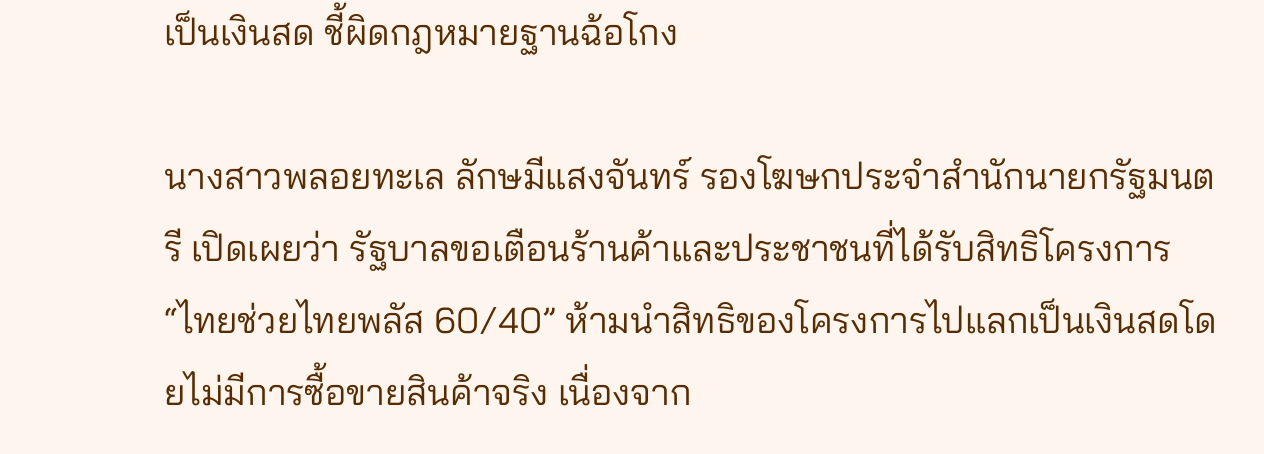เป็นเงินสด ชี้ผิดกฎหมายฐานฉ้อโกง

นางสาวพลอยทะเล ลักษมีแสงจันทร์ รองโฆษกประจำสำนักนายกรัฐมนตรี เปิดเผยว่า รัฐบาลขอเตือนร้านค้าและประชาชนที่ได้รับสิทธิโครงการ “ไทยช่วยไทยพลัส 60/40” ห้ามนำสิทธิของโครงการไปแลกเป็นเงินสดโดยไม่มีการซื้อขายสินค้าจริง เนื่องจาก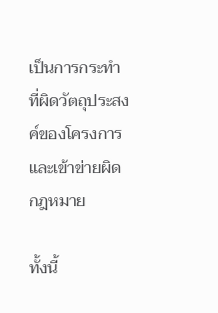เป็นการกระทำที่ผิดวัตถุประสงค์ของโครงการและเข้าข่ายผิดกฎหมาย

ทั้งนี้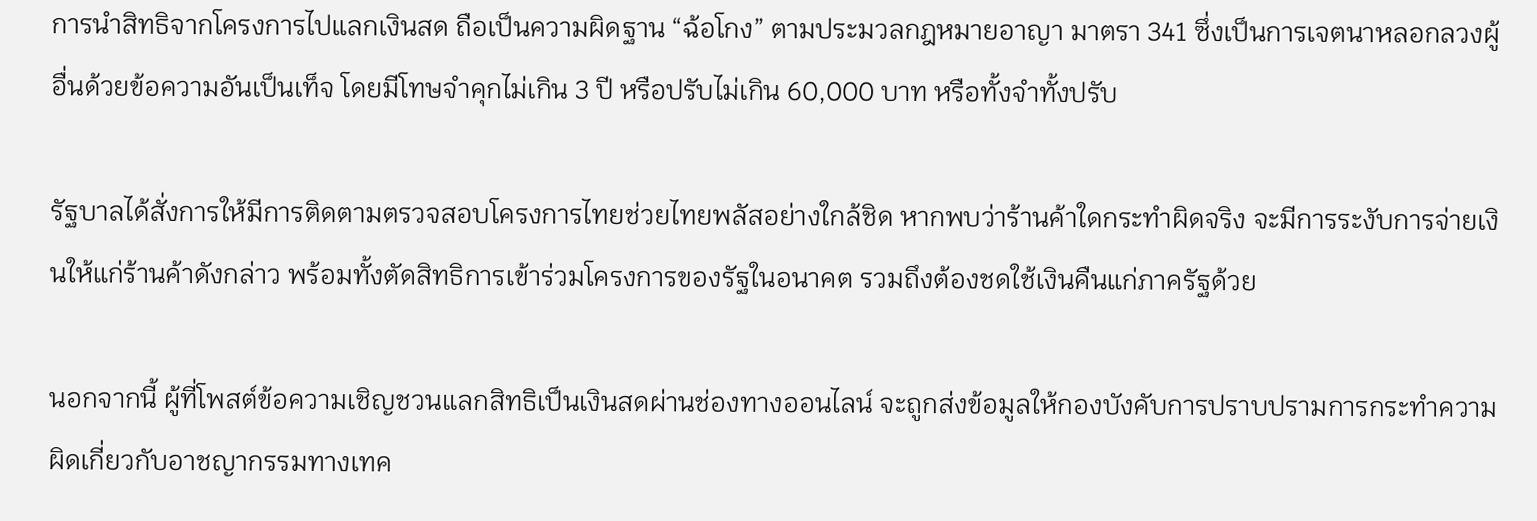การนำสิทธิจากโครงการไปแลกเงินสด ถือเป็นความผิดฐาน “ฉ้อโกง” ตามประมวลกฎหมายอาญา มาตรา 341 ซึ่งเป็นการเจตนาหลอกลวงผู้อื่นด้วยข้อความอันเป็นเท็จ โดยมีโทษจำคุกไม่เกิน 3 ปี หรือปรับไม่เกิน 60,000 บาท หรือทั้งจำทั้งปรับ

รัฐบาลได้สั่งการให้มีการติดตามตรวจสอบโครงการไทยช่วยไทยพลัสอย่างใกล้ชิด หากพบว่าร้านค้าใดกระทำผิดจริง จะมีการระงับการจ่ายเงินให้แก่ร้านค้าดังกล่าว พร้อมทั้งตัดสิทธิการเข้าร่วมโครงการของรัฐในอนาคต รวมถึงต้องชดใช้เงินคืนแก่ภาครัฐด้วย

นอกจากนี้ ผู้ที่โพสต์ข้อความเชิญชวนแลกสิทธิเป็นเงินสดผ่านช่องทางออนไลน์ จะถูกส่งข้อมูลให้กองบังคับการปราบปรามการกระทำความผิดเกี่ยวกับอาชญากรรมทางเทค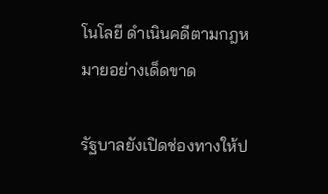โนโลยี ดำเนินคดีตามกฎหมายอย่างเด็ดขาด

รัฐบาลยังเปิดช่องทางให้ป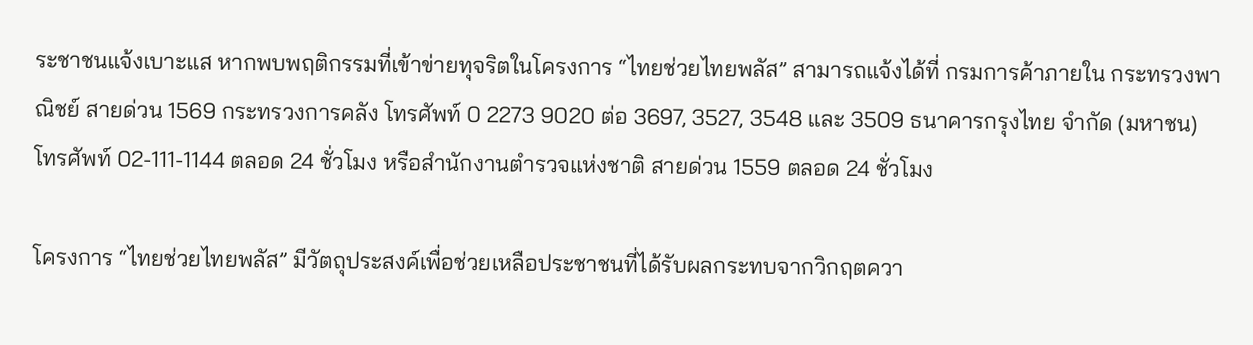ระชาชนแจ้งเบาะแส หากพบพฤติกรรมที่เข้าข่ายทุจริตในโครงการ “ไทยช่วยไทยพลัส” สามารถแจ้งได้ที่ กรมการค้าภายใน กระทรวงพาณิชย์ สายด่วน 1569 กระทรวงการคลัง โทรศัพท์ 0 2273 9020 ต่อ 3697, 3527, 3548 และ 3509 ธนาคารกรุงไทย จำกัด (มหาชน) โทรศัพท์ 02-111-1144 ตลอด 24 ชั่วโมง หรือสำนักงานตำรวจแห่งชาติ สายด่วน 1559 ตลอด 24 ชั่วโมง

โครงการ “ไทยช่วยไทยพลัส” มีวัตถุประสงค์เพื่อช่วยเหลือประชาชนที่ได้รับผลกระทบจากวิกฤตควา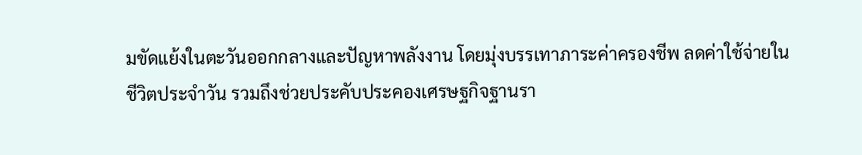มขัดแย้งในตะวันออกกลางและปัญหาพลังงาน โดยมุ่งบรรเทาภาระค่าครองชีพ ลดค่าใช้จ่ายในชีวิตประจำวัน รวมถึงช่วยประคับประคองเศรษฐกิจฐานรา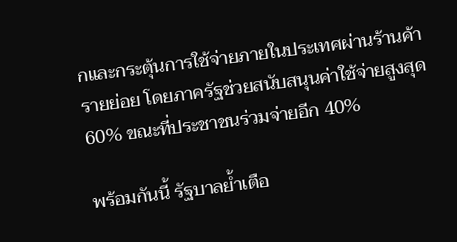กและกระตุ้นการใช้จ่ายภายในประเทศผ่านร้านค้ารายย่อย โดยภาครัฐช่วยสนับสนุนค่าใช้จ่ายสูงสุด 60% ขณะที่ประชาชนร่วมจ่ายอีก 40%

พร้อมกันนี้ รัฐบาลย้ำเตือ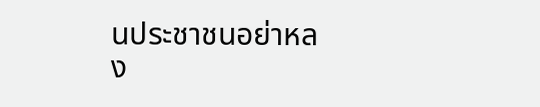นประชาชนอย่าหลง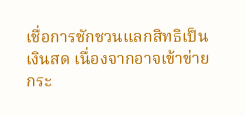เชื่อการชักชวนแลกสิทธิเป็นเงินสด เนื่องจากอาจเข้าข่ายกระ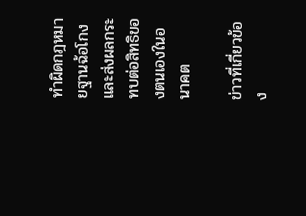ทำผิดกฎหมายฐานฉ้อโกง และส่งผลกระทบต่อสิทธิของตนเองในอนาคต

ข่าวที่เกี่ยวข้อง